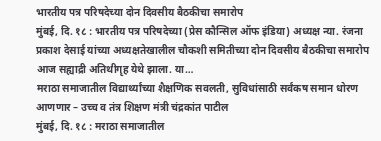भारतीय पत्र परिषदेच्या दोन दिवसीय बैठकीचा समारोप
मुंबई, दि. १८ : भारतीय पत्र परिषदेच्या (प्रेस कौन्सिल ऑफ इंडिया) अध्यक्ष न्या. रंजना प्रकाश देसाई यांच्या अध्यक्षतेखालील चौकशी समितीच्या दोन दिवसीय बैठकीचा समारोप आज सह्याद्री अतिथीगृह येथे झाला. या…
मराठा समाजातील विद्यार्थ्यांच्या शैक्षणिक सवलती, सुविधांसाठी सर्वंकष समान धोरण आणणार – उच्च व तंत्र शिक्षण मंत्री चंद्रकांत पाटील
मुंबई, दि. १८ : मराठा समाजातील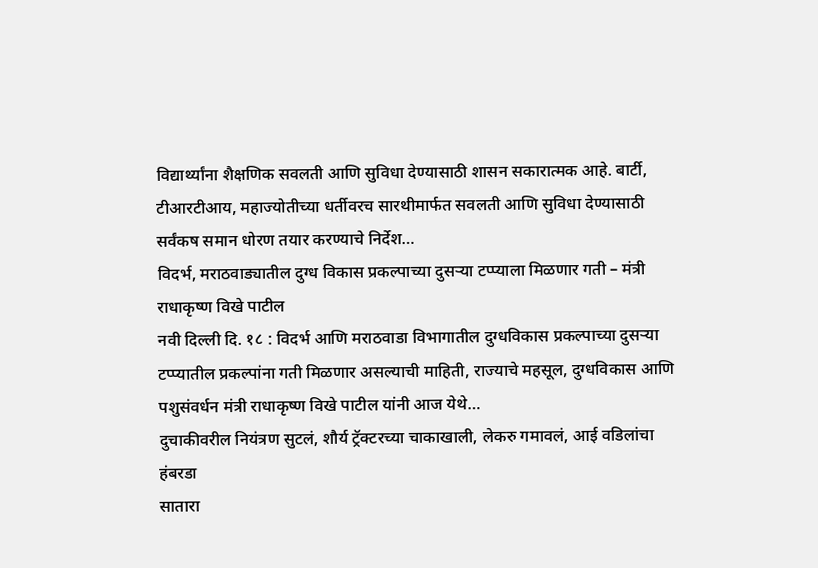विद्यार्थ्यांना शैक्षणिक सवलती आणि सुविधा देण्यासाठी शासन सकारात्मक आहे. बार्टी, टीआरटीआय, महाज्योतीच्या धर्तीवरच सारथीमार्फत सवलती आणि सुविधा देण्यासाठी सर्वंकष समान धोरण तयार करण्याचे निर्देश…
विदर्भ, मराठवाड्यातील दुग्ध विकास प्रकल्पाच्या दुसऱ्या टप्प्याला मिळणार गती – मंत्री राधाकृष्ण विखे पाटील
नवी दिल्ली दि. १८ : विदर्भ आणि मराठवाडा विभागातील दुग्धविकास प्रकल्पाच्या दुसऱ्या टप्प्यातील प्रकल्पांना गती मिळणार असल्याची माहिती, राज्याचे महसूल, दुग्धविकास आणि पशुसंवर्धन मंत्री राधाकृष्ण विखे पाटील यांनी आज येथे…
दुचाकीवरील नियंत्रण सुटलं, शौर्य ट्रॅक्टरच्या चाकाखाली, लेकरु गमावलं, आई वडिलांचा हंबरडा
सातारा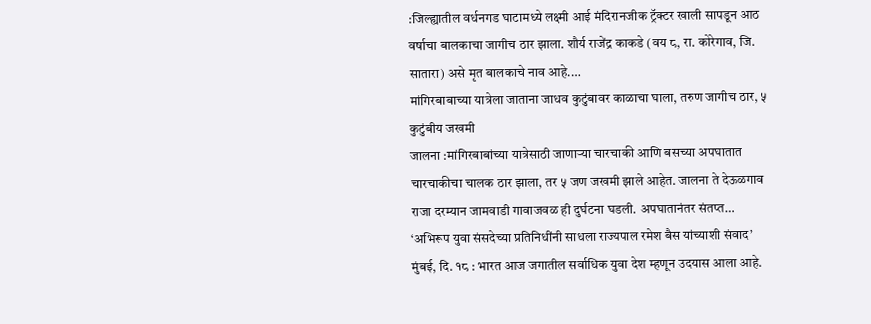:जिल्ह्यातील वर्धनगड घाटामध्ये लक्ष्मी आई मंदिरानजीक ट्रॅक्टर खाली सापडून आठ वर्षाचा बालकाचा जागीच ठार झाला. शौर्य राजेंद्र काकडे (वय ८, रा. कोरेगाव, जि. सातारा) असे मृत बालकाचे नाव आहे.…
मांगिरबाबाच्या यात्रेला जाताना जाधव कुटुंबावर काळाचा घाला, तरुण जागीच ठार, ५ कुटुंबीय जखमी
जालना :मांगिरबाबांच्या यात्रेसाठी जाणाऱ्या चारचाकी आणि बसच्या अपघातात चारचाकीचा चालक ठार झाला, तर ५ जण जखमी झाले आहेत. जालना ते देऊळगाव राजा दरम्यान जामवाडी गावाजवळ ही दुर्घटना घडली. अपघातानंतर संतप्त…
‘अभिरूप युवा संसदेच्या प्रतिनिधींनी साधला राज्यपाल रमेश बैस यांच्याशी संवाद’
मुंबई, दि. १८ : भारत आज जगातील सर्वाधिक युवा देश म्हणून उदयास आला आहे.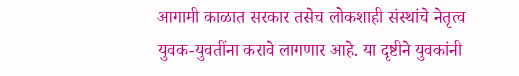आगामी काळात सरकार तसेच लोकशाही संस्थांचे नेतृत्व युवक-युवतींना करावे लागणार आहे. या दृष्टीने युवकांनी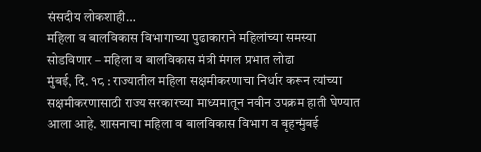संसदीय लोकशाही…
महिला व बालविकास विभागाच्या पुढाकाराने महिलांच्या समस्या सोडविणार – महिला व बालविकास मंत्री मंगल प्रभात लोढा
मुंबई, दि. १८ : राज्यातील महिला सक्षमीकरणाचा निर्धार करून त्यांच्या सक्षमीकरणासाठी राज्य सरकारच्या माध्यमातून नवीन उपक्रम हाती घेण्यात आला आहे. शासनाचा महिला व बालविकास विभाग व बृहन्मुंबई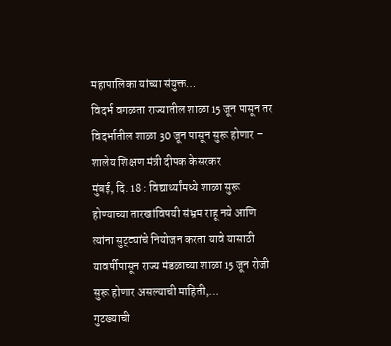महापालिका यांच्या संयुक्त…
विदर्भ वगळता राज्यातील शाळा 15 जून पासून तर विदर्भातील शाळा 30 जून पासून सुरू होणार – शालेय शिक्षण मंत्री दीपक केसरकर
मुंबई, दि. 18 : विद्यार्थ्यांमध्ये शाळा सुरू होण्याच्या तारखांविषयी संभ्रम राहू नये आणि त्यांना सुट्ट्यांचे नियोजन करता यावे यासाठी यावर्षीपासून राज्य मंडळाच्या शाळा 15 जून रोजी सुरू होणार असल्याची माहिती,…
गुटख्याची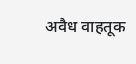अवैध वाहतूक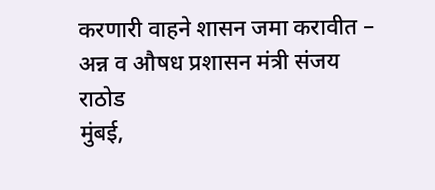करणारी वाहने शासन जमा करावीत – अन्न व औषध प्रशासन मंत्री संजय राठोड
मुंबई,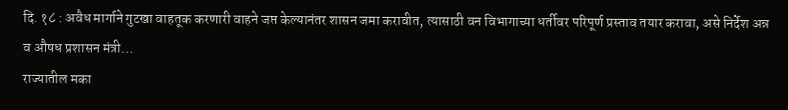दि. १८ : अवैध मार्गाने गुटखा वाहतूक करणारी वाहने जप्त केल्यानंतर शासन जमा करावीत, त्यासाठी वन विभागाच्या धर्तीवर परिपूर्ण प्रस्ताव तयार करावा, असे निर्देश अन्न व औषध प्रशासन मंत्री…
राज्यातील मका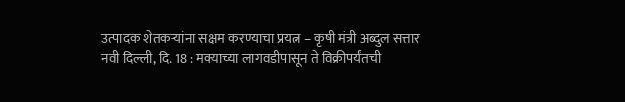उत्पादक शेतकऱ्यांना सक्षम करण्याचा प्रयत्न – कृषी मंत्री अब्दुल सत्तार
नवी दिल्ली, दि. 18 : मक्याच्या लागवडीपासून ते विक्रीपर्यंतची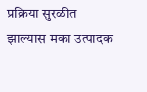प्रक्रिया सुरळीत झाल्यास मका उत्पादक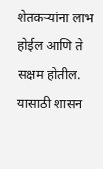शेतकऱ्यांना लाभ होईल आणि ते सक्षम होतील. यासाठी शासन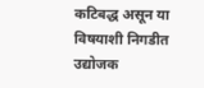कटिबद्ध असून या विषयाशी निगडीत उद्योजक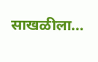साखळीला…